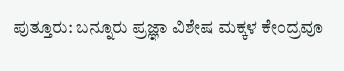ಪುತ್ತೂರು: ಬನ್ನೂರು ಪ್ರಜ್ಞಾ ವಿಶೇಷ ಮಕ್ಕಳ ಕೇಂದ್ರವೂ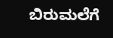ಬಿರುಮಲೆಗೆ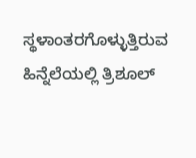ಸ್ಥಳಾಂತರಗೊಳ್ಳುತ್ತಿರುವ ಹಿನ್ನೆಲೆಯಲ್ಲಿ ತ್ರಿಶೂಲ್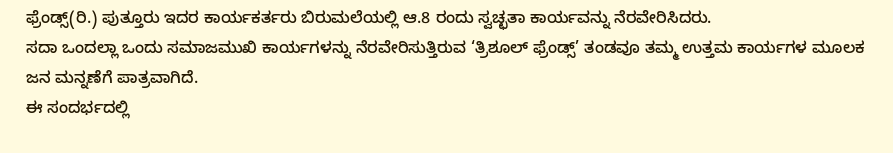ಫ್ರೆಂಡ್ಸ್(ರಿ.) ಪುತ್ತೂರು ಇದರ ಕಾರ್ಯಕರ್ತರು ಬಿರುಮಲೆಯಲ್ಲಿ ಆ.8 ರಂದು ಸ್ವಚ್ಛತಾ ಕಾರ್ಯವನ್ನು ನೆರವೇರಿಸಿದರು.
ಸದಾ ಒಂದಲ್ಲಾ ಒಂದು ಸಮಾಜಮುಖಿ ಕಾರ್ಯಗಳನ್ನು ನೆರವೇರಿಸುತ್ತಿರುವ ‘ತ್ರಿಶೂಲ್ ಫ್ರೆಂಡ್ಸ್’ ತಂಡವೂ ತಮ್ಮ ಉತ್ತಮ ಕಾರ್ಯಗಳ ಮೂಲಕ ಜನ ಮನ್ನಣೆಗೆ ಪಾತ್ರವಾಗಿದೆ.
ಈ ಸಂದರ್ಭದಲ್ಲಿ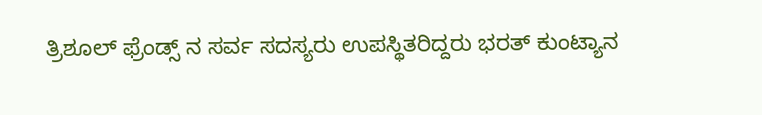ತ್ರಿಶೂಲ್ ಫ್ರೆಂಡ್ಸ್ ನ ಸರ್ವ ಸದಸ್ಯರು ಉಪಸ್ಥಿತರಿದ್ದರು ಭರತ್ ಕುಂಟ್ಯಾನ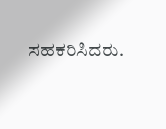ಸಹಕರಿಸಿದರು.